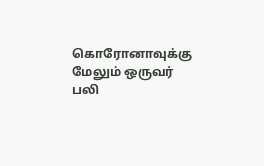கொரோனாவுக்கு மேலும் ஒருவர் பலி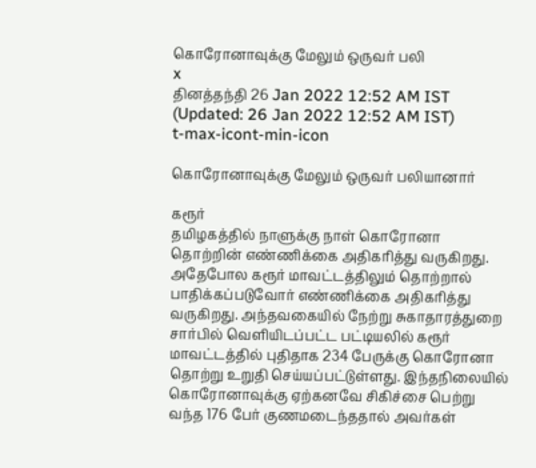கொரோனாவுக்கு மேலும் ஒருவர் பலி
x
தினத்தந்தி 26 Jan 2022 12:52 AM IST (Updated: 26 Jan 2022 12:52 AM IST)
t-max-icont-min-icon

கொரோனாவுக்கு மேலும் ஒருவர் பலியானார்

கரூர்
தமிழகத்தில் நாளுக்கு நாள் கொரோனா தொற்றின் எண்ணிக்கை அதிகரித்து வருகிறது. அதேபோல கரூர் மாவட்டத்திலும் தொற்றால் பாதிக்கப்படுவோர் எண்ணிக்கை அதிகரித்து வருகிறது. அந்தவகையில் நேற்று சுகாதாரத்துறை சார்பில் வெளியிடப்பட்ட பட்டியலில் கரூர் மாவட்டத்தில் புதிதாக 234 பேருக்கு கொரோனா தொற்று உறுதி செய்யப்பட்டுள்ளது. இந்தநிலையில் கொரோனாவுக்கு ஏற்கனவே சிகிச்சை பெற்று வந்த 176 பேர் குணமடைந்ததால் அவர்கள்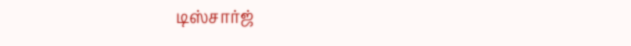டிஸ்சார்ஜ்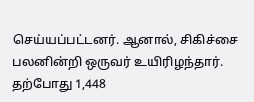செய்யப்பட்டனர். ஆனால், சிகிச்சை பலனின்றி ஒருவர் உயிரிழந்தார். தற்போது 1,448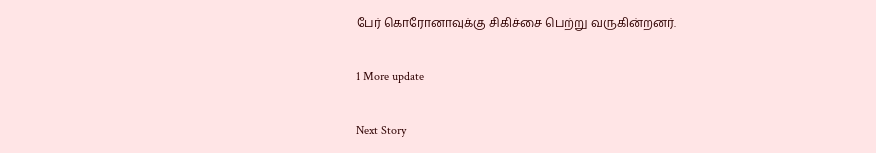பேர் கொரோனாவுக்கு சிகிச்சை பெற்று வருகின்றனர்.

1 More update

Next Story